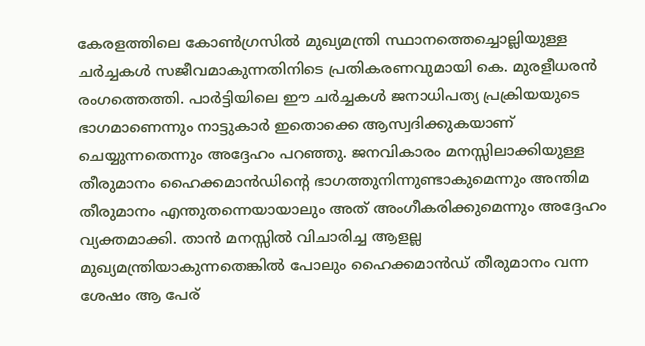കേരളത്തിലെ കോൺഗ്രസിൽ മുഖ്യമന്ത്രി സ്ഥാനത്തെച്ചൊല്ലിയുള്ള ചർച്ചകൾ സജീവമാകുന്നതിനിടെ പ്രതികരണവുമായി കെ. മുരളീധരൻ രംഗത്തെത്തി. പാർട്ടിയിലെ ഈ ചർച്ചകൾ ജനാധിപത്യ പ്രക്രിയയുടെ ഭാഗമാണെന്നും നാട്ടുകാർ ഇതൊക്കെ ആസ്വദിക്കുകയാണ് ചെയ്യുന്നതെന്നും അദ്ദേഹം പറഞ്ഞു. ജനവികാരം മനസ്സിലാക്കിയുള്ള തീരുമാനം ഹൈക്കമാൻഡിന്റെ ഭാഗത്തുനിന്നുണ്ടാകുമെന്നും അന്തിമ തീരുമാനം എന്തുതന്നെയായാലും അത് അംഗീകരിക്കുമെന്നും അദ്ദേഹം വ്യക്തമാക്കി. താൻ മനസ്സിൽ വിചാരിച്ച ആളല്ല മുഖ്യമന്ത്രിയാകുന്നതെങ്കിൽ പോലും ഹൈക്കമാൻഡ് തീരുമാനം വന്ന ശേഷം ആ പേര്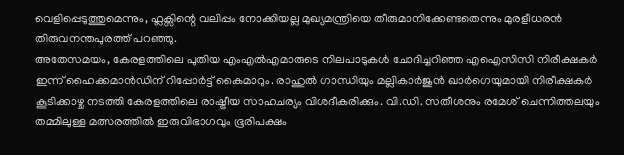വെളിപ്പെടുത്തുമെന്നും, ഫ്ലക്സിന്റെ വലിപ്പം നോക്കിയല്ല മുഖ്യമന്ത്രിയെ തീരുമാനിക്കേണ്ടതെന്നും മുരളീധരൻ തിരുവനന്തപുരത്ത് പറഞ്ഞു.
അതേസമയം, കേരളത്തിലെ പുതിയ എംഎൽഎമാരുടെ നിലപാടുകൾ ചോദിച്ചറിഞ്ഞ എഐസിസി നിരീക്ഷകർ ഇന്ന് ഹൈക്കമാൻഡിന് റിപ്പോർട്ട് കൈമാറും. രാഹുൽ ഗാന്ധിയും മല്ലികാർജുൻ ഖാർഗെയുമായി നിരീക്ഷകർ കൂടിക്കാഴ്ച നടത്തി കേരളത്തിലെ രാഷ്ട്രീയ സാഹചര്യം വിശദീകരിക്കും. വി.ഡി. സതീശനും രമേശ് ചെന്നിത്തലയും തമ്മിലുള്ള മത്സരത്തിൽ ഇരുവിഭാഗവും ഭൂരിപക്ഷം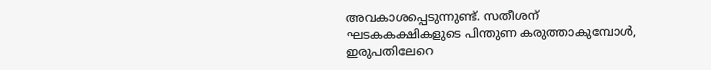അവകാശപ്പെടുന്നുണ്ട്. സതീശന് ഘടകകക്ഷികളുടെ പിന്തുണ കരുത്താകുമ്പോൾ, ഇരുപതിലേറെ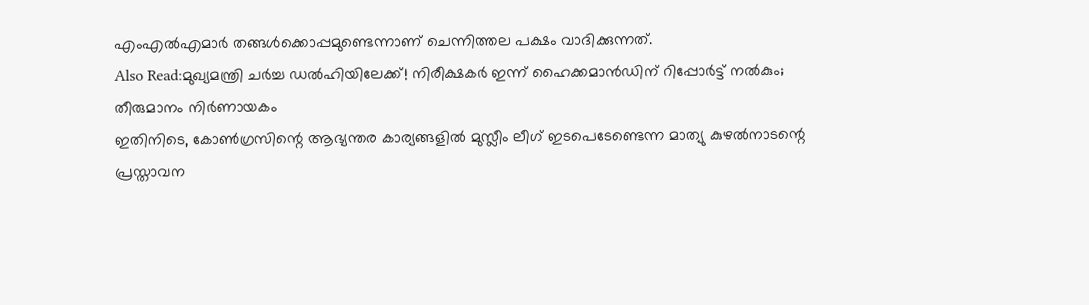എംഎൽഎമാർ തങ്ങൾക്കൊപ്പമുണ്ടെന്നാണ് ചെന്നിത്തല പക്ഷം വാദിക്കുന്നത്.
Also Read:മുഖ്യമന്ത്രി ചർച്ച ഡൽഹിയിലേക്ക്! നിരീക്ഷകർ ഇന്ന് ഹൈക്കമാൻഡിന് റിപ്പോർട്ട് നൽകും; തീരുമാനം നിർണായകം
ഇതിനിടെ, കോൺഗ്രസിന്റെ ആഭ്യന്തര കാര്യങ്ങളിൽ മുസ്ലീം ലീഗ് ഇടപെടേണ്ടെന്ന മാത്യു കുഴൽനാടന്റെ പ്രസ്താവന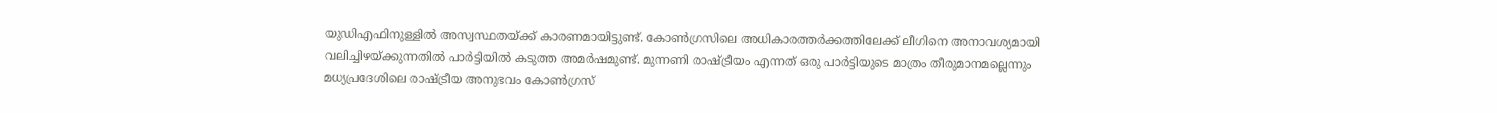യുഡിഎഫിനുള്ളിൽ അസ്വസ്ഥതയ്ക്ക് കാരണമായിട്ടുണ്ട്. കോൺഗ്രസിലെ അധികാരത്തർക്കത്തിലേക്ക് ലീഗിനെ അനാവശ്യമായി വലിച്ചിഴയ്ക്കുന്നതിൽ പാർട്ടിയിൽ കടുത്ത അമർഷമുണ്ട്. മുന്നണി രാഷ്ട്രീയം എന്നത് ഒരു പാർട്ടിയുടെ മാത്രം തീരുമാനമല്ലെന്നും മധ്യപ്രദേശിലെ രാഷ്ട്രീയ അനുഭവം കോൺഗ്രസ്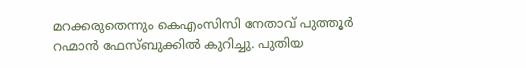മറക്കരുതെന്നും കെഎംസിസി നേതാവ് പുത്തൂർ റഹ്മാൻ ഫേസ്ബുക്കിൽ കുറിച്ചു. പുതിയ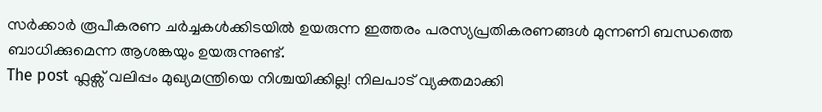സർക്കാർ രൂപീകരണ ചർച്ചകൾക്കിടയിൽ ഉയരുന്ന ഇത്തരം പരസ്യപ്രതികരണങ്ങൾ മുന്നണി ബന്ധത്തെ ബാധിക്കുമെന്ന ആശങ്കയും ഉയരുന്നുണ്ട്.
The post ഫ്ലക്സ് വലിപ്പം മുഖ്യമന്ത്രിയെ നിശ്ചയിക്കില്ല! നിലപാട് വ്യക്തമാക്കി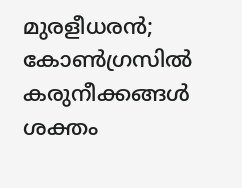മുരളീധരൻ; കോൺഗ്രസിൽ കരുനീക്കങ്ങൾ ശക്തം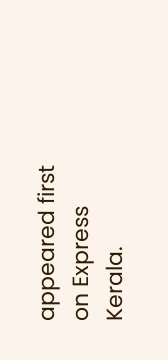appeared first on Express Kerala.